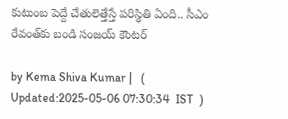కుటుంబ పెద్దే చేతులెత్తేస్తే పరిస్థితి ఏంది.. సీఎం రేవంత్‌కు బండి సంజయ్ కౌంటర్

by Kema Shiva Kumar |   (  Updated:2025-05-06 07:30:34  IST  )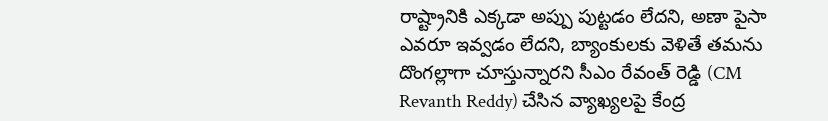రాష్ట్రానికి ఎక్కడా అప్పు పుట్టడం లేదని, అణా పైసా ఎవరూ ఇవ్వడం లేదని, బ్యాంకులకు వెళితే తమను దొంగల్లాగా చూస్తున్నారని సీఎం రేవంత్ రెడ్డి (CM Revanth Reddy) చేసిన వ్యాఖ్యలపై కేంద్ర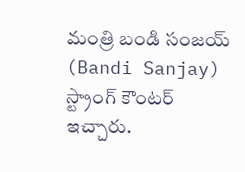మంత్రి బండి సంజయ్ (Bandi Sanjay) స్ట్రాంగ్ కౌంటర్ ఇచ్చారు.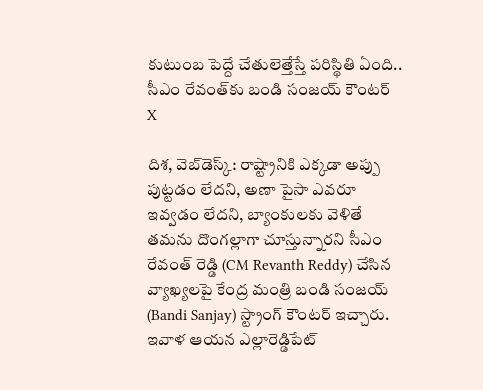కుటుంబ పెద్దే చేతులెత్తేస్తే పరిస్థితి ఏంది.. సీఎం రేవంత్‌కు బండి సంజయ్ కౌంటర్
X

దిశ, వెబ్‌డెస్క్: రాష్ట్రానికి ఎక్కడా అప్పు పుట్టడం లేదని, అణా పైసా ఎవరూ ఇవ్వడం లేదని, బ్యాంకులకు వెళితే తమను దొంగల్లాగా చూస్తున్నారని సీఎం రేవంత్ రెడ్డి (CM Revanth Reddy) చేసిన వ్యాఖ్యలపై కేంద్ర మంత్రి బండి సంజయ్ (Bandi Sanjay) స్ట్రాంగ్ కౌంటర్ ఇచ్చారు. ఇవాళ ఆయన ఎల్లారెడ్డి‌పేట్‌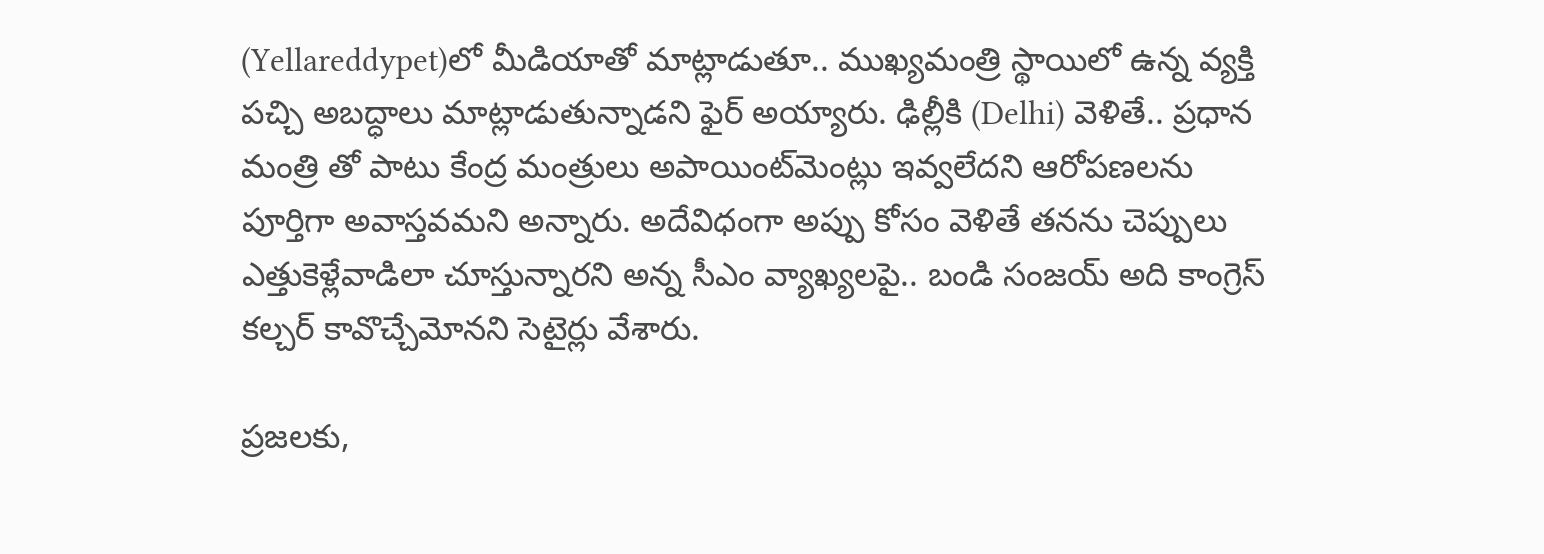(Yellareddypet)లో మీడియాతో మాట్లాడుతూ.. ముఖ్యమంత్రి స్థాయిలో ఉన్న వ్యక్తి పచ్చి అబద్ధాలు మాట్లాడుతున్నాడని ఫైర్ అయ్యారు. ఢిల్లీకి (Delhi) వెళితే.. ప్రధాన మంత్రి తో పాటు కేంద్ర మంత్రులు అపాయింట్‌మెంట్లు ఇవ్వలేదని ఆరోపణలను పూర్తిగా అవాస్తవమని అన్నారు. అదేవిధంగా అప్పు కోసం వెళితే తనను చెప్పులు ఎత్తుకెళ్లేవాడిలా చూస్తున్నారని అన్న సీఎం వ్యాఖ్యలపై.. బండి సంజయ్ అది కాంగ్రెస్ కల్చర్ కావొచ్చేమోనని సెటైర్లు వేశారు.

ప్రజలకు,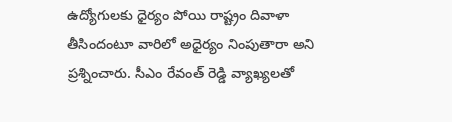ఉద్యోగులకు ధైర్యం పోయి రాష్ట్రం దివాళా తీసిందంటూ వారిలో అధైర్యం నింపుతారా అని ప్రశ్నించారు. సీఎం రేవంత్ రెడ్డి వ్యాఖ్యలతో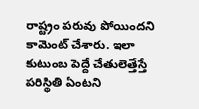రాష్ట్రం పరువు పోయిందని కామెంట్ చేశారు. ఇలా కుటుంబ పెద్దే చేతులెత్తేస్తే పరిస్థితి ఏంటని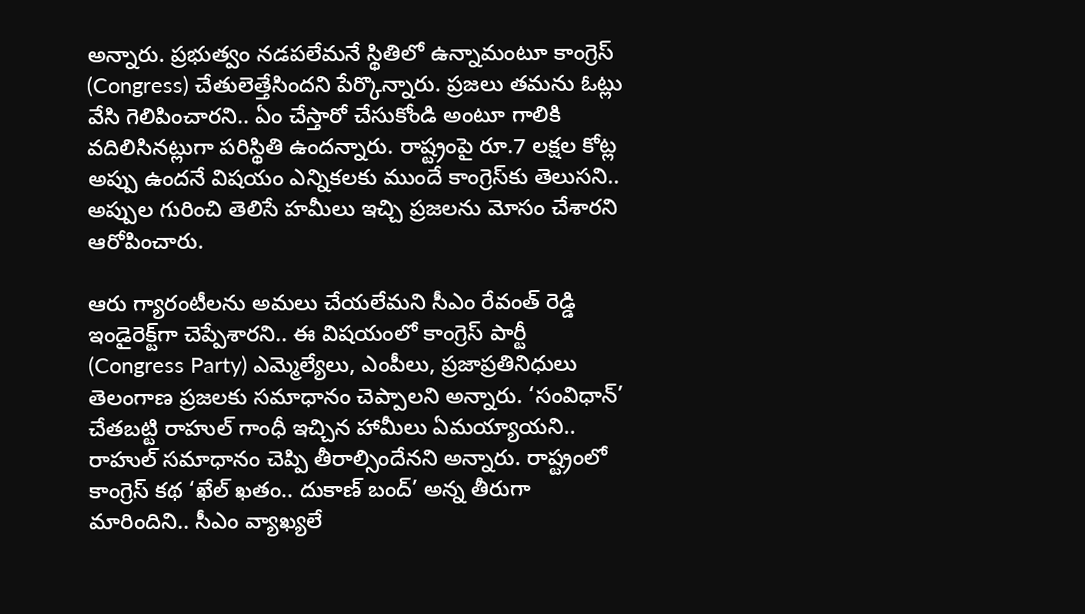అన్నారు. ప్రభుత్వం నడపలేమనే స్థితిలో ఉన్నామంటూ కాంగ్రెస్ (Congress) చేతులెత్తేసిందని పేర్కొన్నారు. ప్రజలు తమను ఓట్లు వేసి గెలిపించారని.. ఏం చేస్తారో చేసుకోండి అంటూ గాలికి వదిలిసినట్లుగా పరిస్థితి ఉందన్నారు. రాష్ట్రంపై రూ.7 లక్షల కోట్ల అప్పు ఉందనే విషయం ఎన్నికలకు ముందే కాంగ్రెస్‌కు తెలుసని.. అప్పుల గురించి తెలిసే హమీలు ఇచ్చి ప్రజలను మోసం చేశారని ఆరోపించారు.

ఆరు గ్యారంటీలను అమలు చేయలేమని సీఎం రేవంత్ రెడ్డి ఇండైరెక్ట్‌గా చెప్పేశారని.. ఈ విషయంలో కాంగ్రెస్ పార్టీ (Congress Party) ఎమ్మెల్యేలు, ఎంపీలు, ప్రజాప్రతినిధులు తెలంగాణ ప్రజలకు సమాధానం చెప్పాలని అన్నారు. ‘సంవిధాన్’ చేతబట్టి రాహుల్ గాంధీ ఇచ్చిన హామీలు ఏమయ్యాయని.. రాహుల్ సమాధానం చెప్పి తీరాల్సిందేనని అన్నారు. రాష్ట్రంలో కాంగ్రెస్ కథ ‘ఖేల్ ఖతం.. దుకాణ్ బంద్’ అన్న తీరుగా మారిందిని.. సీఎం వ్యాఖ్యలే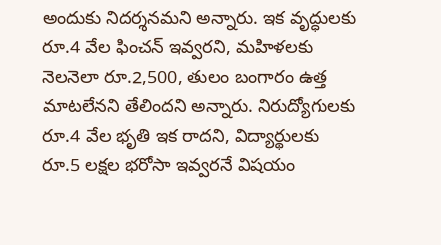అందుకు నిదర్శనమని అన్నారు. ఇక వృద్ధులకు రూ.4 వేల ఫించన్ ఇవ్వరని, మహిళలకు నెలనెలా రూ.2,500, తులం బంగారం ఉత్త మాటలేనని తేలిందని అన్నారు. నిరుద్యోగులకు రూ.4 వేల భృతి ఇక రాదని, విద్యార్థులకు రూ.5 లక్షల భరోసా ఇవ్వరనే విషయం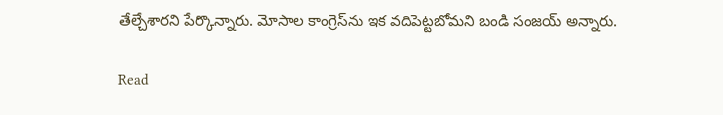తేల్చేశారని పేర్కొన్నారు. మోసాల కాంగ్రెస్‌ను ఇక వదిపెట్టబోమని బండి సంజయ్ అన్నారు.

Read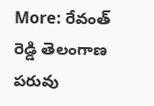More: రేవంత్ రెడ్డి తెలంగాణ పరువు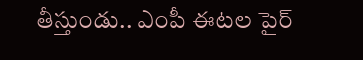తీస్తుండు.. ఎంపీ ఈటల పైర్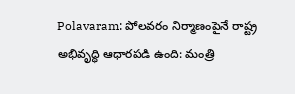Polavaram: పోలవరం నిర్మాణంపైనే రాష్ట్ర అభివృద్ధి ఆధారపడి ఉంది: మంత్రి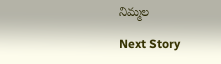నిమ్మల

Next Story